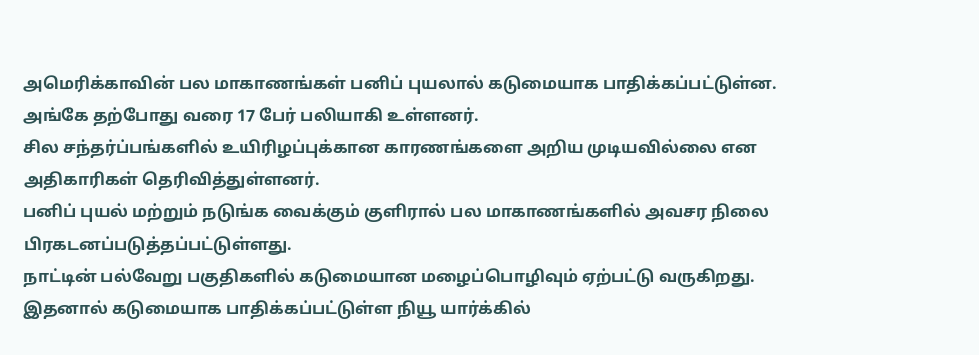அமெரிக்காவின் பல மாகாணங்கள் பனிப் புயலால் கடுமையாக பாதிக்கப்பட்டுள்ன. அங்கே தற்போது வரை 17 பேர் பலியாகி உள்ளனர்.
சில சந்தர்ப்பங்களில் உயிரிழப்புக்கான காரணங்களை அறிய முடியவில்லை என அதிகாரிகள் தெரிவித்துள்ளனர்.
பனிப் புயல் மற்றும் நடுங்க வைக்கும் குளிரால் பல மாகாணங்களில் அவசர நிலை பிரகடனப்படுத்தப்பட்டுள்ளது.
நாட்டின் பல்வேறு பகுதிகளில் கடுமையான மழைப்பொழிவும் ஏற்பட்டு வருகிறது.
இதனால் கடுமையாக பாதிக்கப்பட்டுள்ள நியூ யார்க்கில்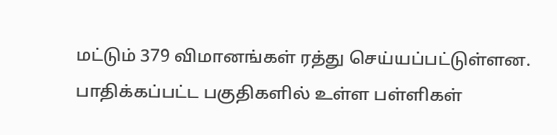மட்டும் 379 விமானங்கள் ரத்து செய்யப்பட்டுள்ளன. பாதிக்கப்பட்ட பகுதிகளில் உள்ள பள்ளிகள்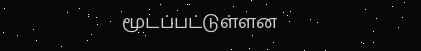மூடப்பட்டுள்ளன